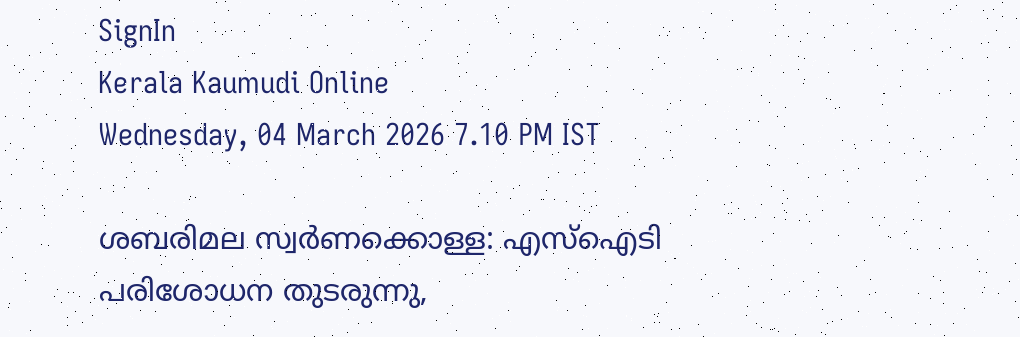SignIn
Kerala Kaumudi Online
Wednesday, 04 March 2026 7.10 PM IST

ശബരിമല സ്വർണക്കൊള്ള: എസ്ഐടി പരിശോധന തുടരുന്നു,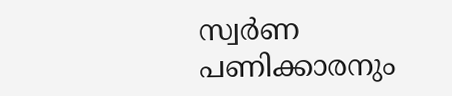സ്വർണ പണിക്കാരനും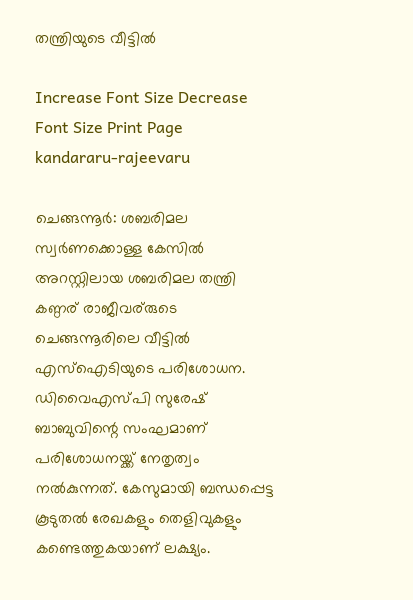തന്ത്രിയുടെ വീട്ടിൽ

Increase Font Size Decrease Font Size Print Page
kandararu-rajeevaru

ചെങ്ങന്നൂർ: ശബരിമല സ്വർണക്കൊള്ള കേസിൽ അറസ്റ്റിലായ ശബരിമല തന്ത്രി കണ്ഠര് രാജീവര്‌‌രുടെ ചെങ്ങന്നൂരിലെ വീട്ടിൽ എസ്‌ഐടിയുടെ പരിശോധന. ഡിവൈഎസ്പി സുരേഷ് ബാബുവിന്റെ സംഘമാണ് പരിശോധനയ്ക്ക് നേതൃത്വം നൽകുന്നത്. കേസുമായി ബന്ധപ്പെട്ട കൂടുതൽ രേഖകളും തെളിവുകളും കണ്ടെത്തുകയാണ് ലക്ഷ്യം.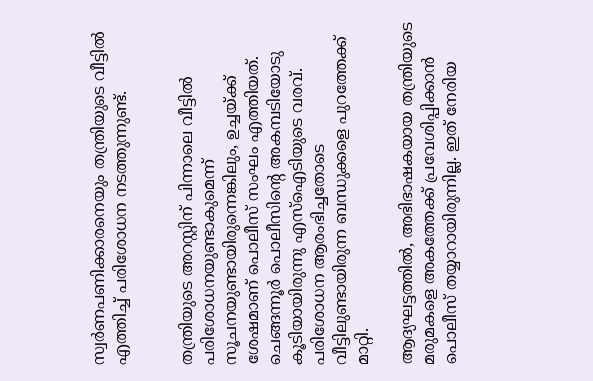സ്വർണപണിക്കാരനെയും തന്ത്രിയുടെ വീട്ടിൽ എത്തിച്ച് പരിശോധന നടത്തുന്നുണ്ട്.


തന്ത്രിയുടെ അറസ്റ്റിന് പിന്നാലെ വീട്ടിൽ പരിശോധനയുണ്ടാകുമെന്ന് സൂചനയുണ്ടായിരുന്നെങ്കിലും, ഉച്ചയ്ക്ക് ശേഷമാണ് പൊലീസ് സംഘം എത്തിയത്. ചെങ്ങന്നൂർ പൊലീസിന്റെ അകമ്പടിയോടു കൂടിയായിരുന്നു എസ്‌ഐടിയുടെ വരവ്. പരിശോധന ആരംഭിച്ചതോടെ വീട്ടിലുണ്ടായിരുന്ന ബന്ധുക്കളെ പുറത്തേക്ക് മാറ്റി.

ആദ്യഘട്ടത്തിൽ, അഭിഭാഷകയായ തന്ത്രിയുടെ മരുമകളെ അകത്തേക്ക് പ്രവേശിപ്പിക്കാൻ പൊലീസ് തയ്യാറായിരുന്നില്ല. ഇത് നേരിയ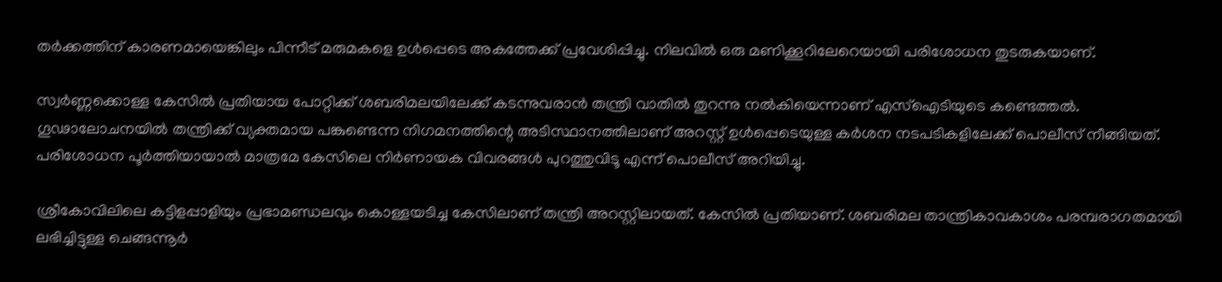തർക്കത്തിന് കാരണമായെങ്കിലും പിന്നീട് മരുമകളെ ഉൾപ്പെടെ അകത്തേക്ക് പ്രവേശിപ്പിച്ചു. നിലവിൽ ഒരു മണിക്കൂറിലേറെയായി പരിശോധന തുടരുകയാണ്.

സ്വർണ്ണക്കൊള്ള കേസിൽ പ്രതിയായ പോറ്റിക്ക് ശബരിമലയിലേക്ക് കടന്നുവരാൻ തന്ത്രി വാതിൽ തുറന്നു നൽകിയെന്നാണ് എസ്‌ഐടിയുടെ കണ്ടെത്തൽ. ഗൂഢാലോചനയിൽ തന്ത്രിക്ക് വ്യക്തമായ പങ്കുണ്ടെന്ന നിഗമനത്തിന്റെ അടിസ്ഥാനത്തിലാണ് അറസ്റ്റ് ഉൾപ്പെടെയുള്ള കർശന നടപടികളിലേക്ക് പൊലീസ് നീങ്ങിയത്. പരിശോധന പൂർത്തിയായാൽ മാത്രമേ കേസിലെ നിർണായക വിവരങ്ങൾ പുറത്തുവിടൂ എന്ന് പൊലീസ് അറിയിച്ചു.

ശ്രീകോവിലിലെ കട്ടിളപ്പാളിയും പ്രഭാമണ്ഡലവും കൊള്ളയടിച്ച കേസിലാണ് തന്ത്രി അറസ്റ്റിലായത്. കേസിൽ പ്രതിയാണ്. ശബരിമല താന്ത്രികാവകാശം പരമ്പരാഗതമായി ലഭിച്ചിട്ടുള്ള ചെങ്ങന്നൂർ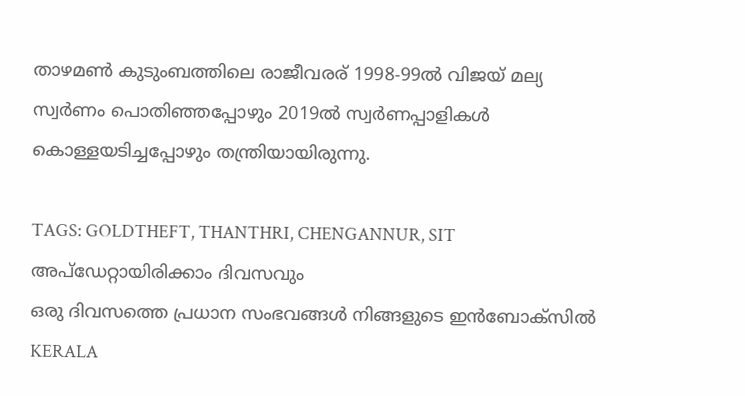താഴമൺ കുടുംബത്തിലെ രാജീവരര് 1998-99ൽ വിജയ് മല്യ സ്വർണം പൊതിഞ്ഞപ്പോഴും 2019ൽ സ്വർണപ്പാളികൾ കൊള്ളയടിച്ചപ്പോഴും തന്ത്രിയായിരുന്നു.

TAGS: GOLDTHEFT, THANTHRI, CHENGANNUR, SIT
അപ്ഡേറ്റായിരിക്കാം ദിവസവും
ഒരു ദിവസത്തെ പ്രധാന സംഭവങ്ങൾ നിങ്ങളുടെ ഇൻബോക്സിൽ
KERALA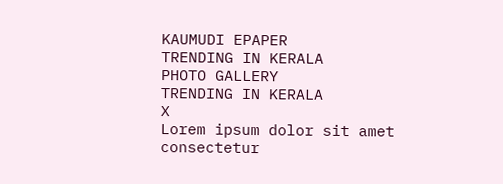KAUMUDI EPAPER
TRENDING IN KERALA
PHOTO GALLERY
TRENDING IN KERALA
X
Lorem ipsum dolor sit amet
consectetur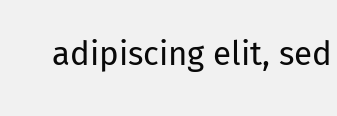adipiscing elit, sed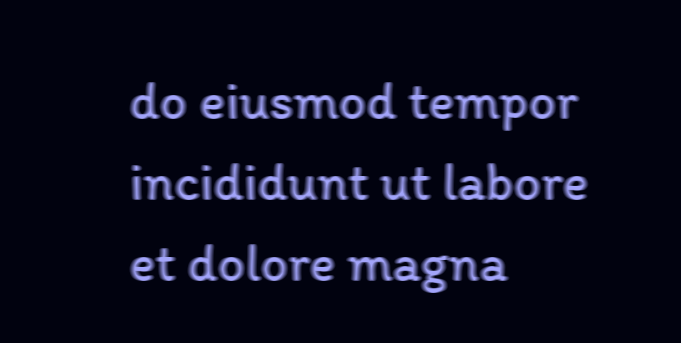do eiusmod tempor incididunt ut labore et dolore magna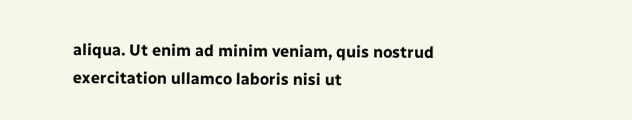aliqua. Ut enim ad minim veniam, quis nostrud exercitation ullamco laboris nisi ut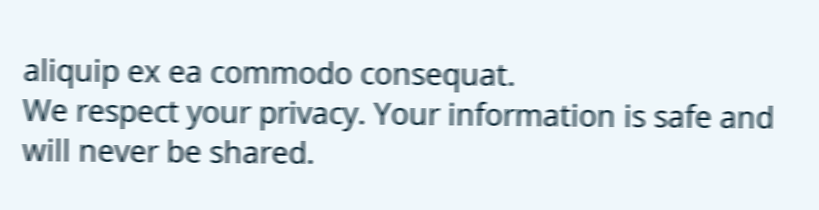aliquip ex ea commodo consequat.
We respect your privacy. Your information is safe and will never be shared.